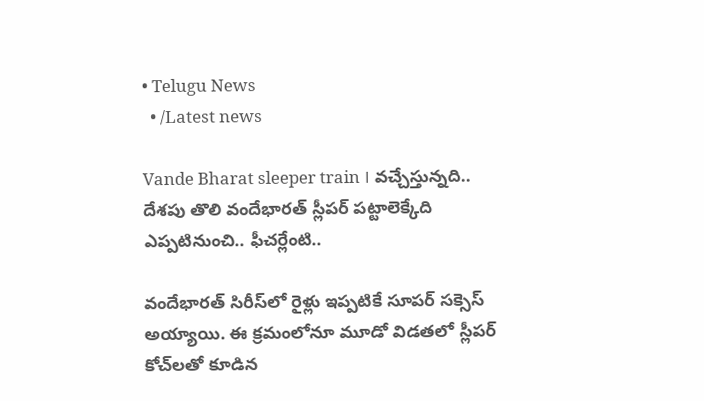• Telugu News
  • /Latest news

Vande Bharat sleeper train । వచ్చేస్తున్నది.. దేశపు తొలి వందేభారత్‌ స్లీపర్‌ పట్టాలెక్కేది ఎప్పటినుంచి.. ఫీచర్లేంటి..

వందేభారత్ సిరీస్‌లో రైళ్లు ఇప్పటికే సూపర్‌ సక్సెస్‌ అయ్యాయి. ఈ క్రమంలోనూ మూడో విడతలో స్లీపర్‌ కోచ్‌లతో కూడిన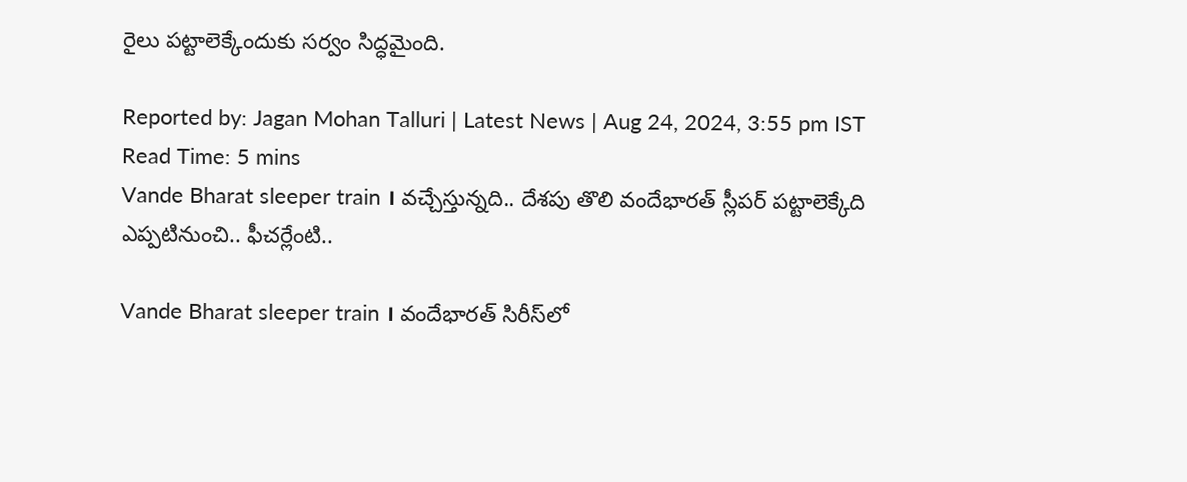రైలు పట్టాలెక్కేందుకు సర్వం సిద్ధమైంది.

Reported by: Jagan Mohan Talluri | Latest News | Aug 24, 2024, 3:55 pm IST
Read Time: 5 mins
Vande Bharat sleeper train । వచ్చేస్తున్నది.. దేశపు తొలి వందేభారత్‌ స్లీపర్‌ పట్టాలెక్కేది ఎప్పటినుంచి.. ఫీచర్లేంటి..

Vande Bharat sleeper train । వందేభారత్ సిరీస్‌లో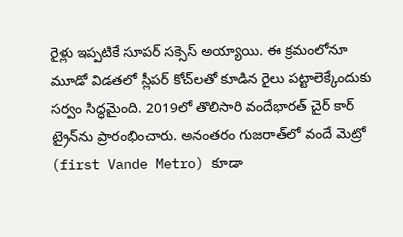రైళ్లు ఇప్పటికే సూపర్‌ సక్సెస్‌ అయ్యాయి. ఈ క్రమంలోనూ మూడో విడతలో స్లీపర్‌ కోచ్‌లతో కూడిన రైలు పట్టాలెక్కేందుకు సర్వం సిద్ధమైంది. 2019లో తొలిసారి వందేభారత్‌ చైర్‌ కార్‌ ట్రైన్‌ను ప్రారంభించారు. అనంతరం గుజరాత్‌లో వందే మెట్రో (first Vande Metro) కూడా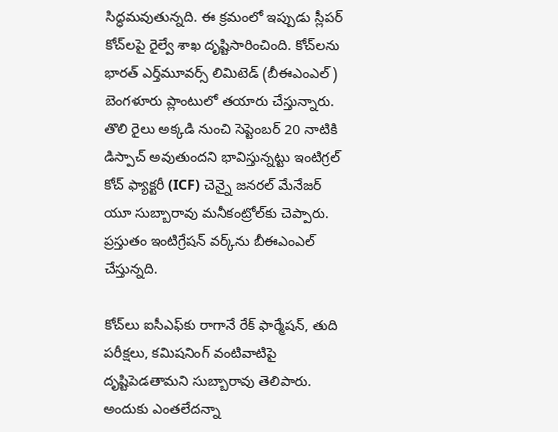సిద్ధమవుతున్నది. ఈ క్రమంలో ఇప్పుడు స్లీపర్‌ కోచ్‌లపై రైల్వే శాఖ దృష్టిసారించింది. కోచ్‌లను భారత్‌ ఎర్త్‌మూవర్స్‌ లిమిటెడ్‌ (బీఈఎంఎల్‌) బెంగళూరు ప్లాంటులో తయారు చేస్తున్నారు. తొలి రైలు అక్కడి నుంచి సెప్టెంబర్‌ 20 నాటికి డిస్పాచ్‌ అవుతుందని భావిస్తున్నట్టు ఇంటిగ్రల్‌ కోచ్‌ ఫ్యాక్టరీ (ICF) చెన్నై జనరల్‌ మేనేజర్‌ యూ సుబ్బారావు మనీకంట్రోల్‌కు చెప్పారు. ప్రస్తుతం ఇంటిగ్రేషన్‌ వర్క్‌ను బీఈఎంఎల్‌ చేస్తున్నది.

కోచ్‌లు ఐసీఎఫ్‌కు రాగానే రేక్‌ ఫార్మేషన్‌, తుది పరీక్షలు, కమిషనింగ్‌ వంటివాటిపై దృష్టిపెడతామని సుబ్బారావు తెలిపారు. అందుకు ఎంతలేదన్నా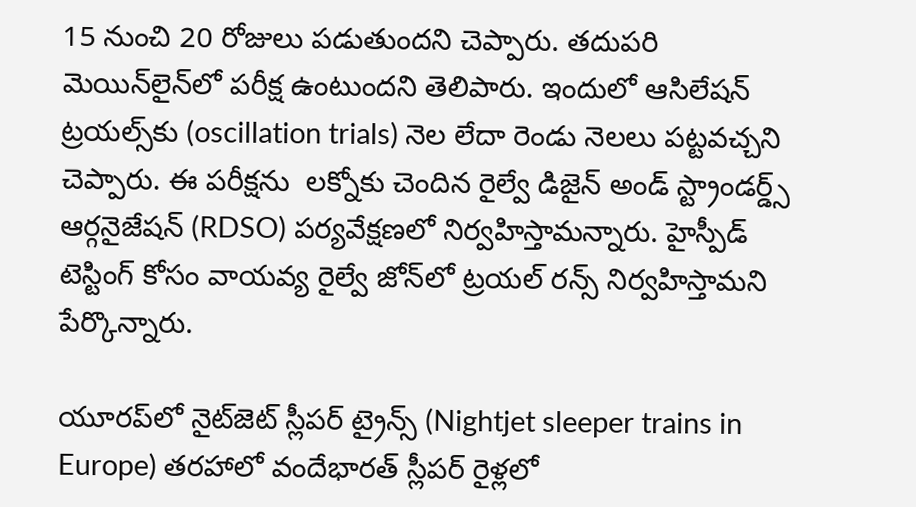15 నుంచి 20 రోజులు పడుతుందని చెప్పారు. తదుపరి మెయిన్‌లైన్‌లో పరీక్ష ఉంటుందని తెలిపారు. ఇందులో ఆసిలేషన్‌ ట్రయల్స్‌కు (oscillation trials) నెల లేదా రెండు నెలలు పట్టవచ్చని చెప్పారు. ఈ పరీక్షను  లక్నోకు చెందిన రైల్వే డిజైన్‌ అండ్‌ స్ట్రాండర్డ్స్‌ ఆర్గనైజేషన్‌ (RDSO) పర్యవేక్షణలో నిర్వహిస్తామన్నారు. హైస్పీడ్‌ టెస్టింగ్‌ కోసం వాయవ్య రైల్వే జోన్‌లో ట్రయల్‌ రన్స్‌ నిర్వహిస్తామని పేర్కొన్నారు.

యూరప్‌లో నైట్‌జెట్‌ స్లీపర్‌ ట్రైన్స్‌ (Nightjet sleeper trains in Europe) తరహాలో వందేభారత్‌ స్లీపర్‌ రైళ్లలో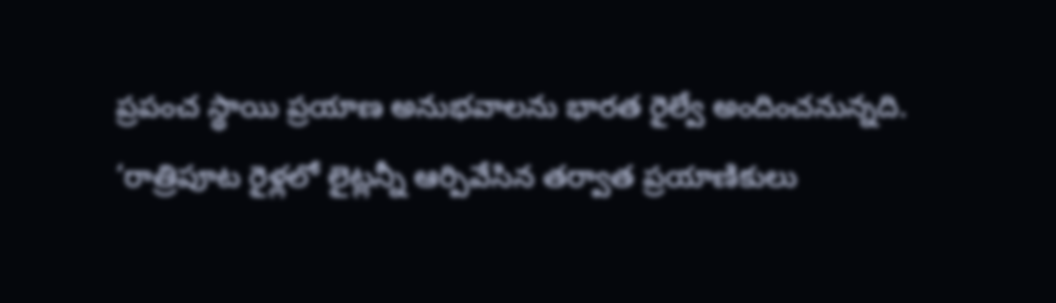ప్రపంచ స్థాయి ప్రయాణ అనుభవాలను భారత రైల్వే అందించనున్నది. ‘రాత్రిపూట రైళ్లలో లైట్లన్నీ ఆర్పివేసిన తర్వాత ప్రయాణికులు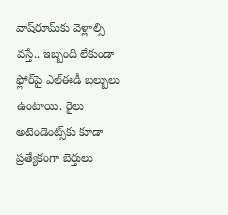వాష్‌రూమ్‌కు వెళ్లాల్సి వస్తే.. ఇబ్బంది లేకుండా ఫ్లోర్‌పై ఎల్‌ఈడీ బల్బులు ఉంటాయి. రైలు అటెండెంట్స్‌కు కూడా ప్రత్యేకంగా బెర్తులు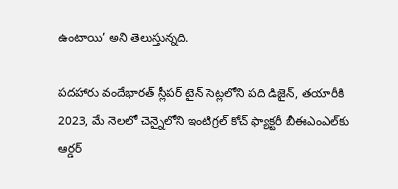ఉంటాయి’ అని తెలుస్తున్నది.

పదహారు వందేభారత్‌ స్లీపర్‌ టైన్‌ సెట్లలోని పది డిజైన్‌, తయారీకి 2023, మే నెలలో చెన్నైలోని ఇంటిగ్రల్‌ కోచ్‌ ఫ్యాక్టరీ బీఈఎంఎల్‌కు ఆర్డర్‌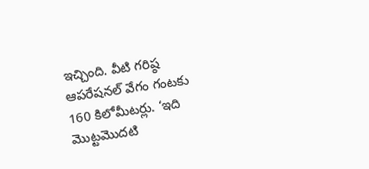ఇచ్చింది. వీటి గరిష్ఠ ఆపరేషనల్‌ వేగం గంటకు 160 కిలోమీటర్లు. ‘ఇది మొట్టమొదటి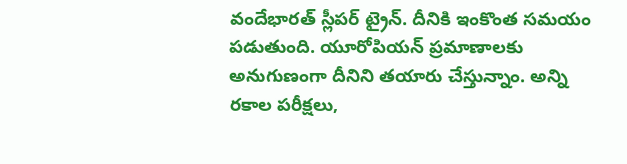వందేభారత్‌ స్లీపర్‌ ట్రైన్‌. దీనికి ఇంకొంత సమయం పడుతుంది. యూరోపియన్‌ ప్రమాణాలకు అనుగుణంగా దీనిని తయారు చేస్తున్నాం. అన్ని రకాల పరీక్షలు,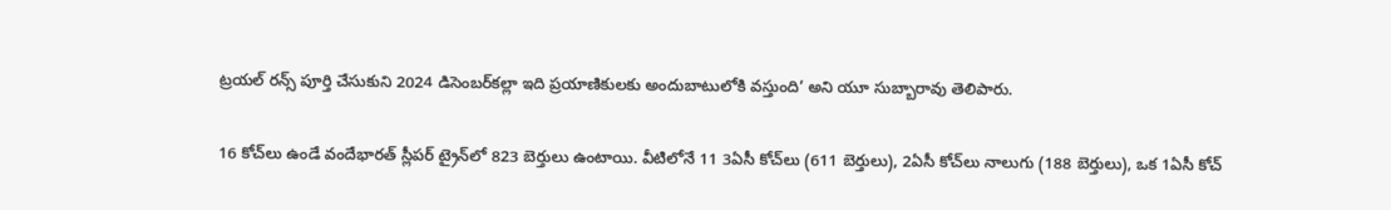ట్రయల్‌ రన్స్‌ పూర్తి చేసుకుని 2024 డిసెంబర్‌కల్లా ఇది ప్రయాణికులకు అందుబాటులోకి వస్తుంది’ అని యూ సుబ్బారావు తెలిపారు.

16 కోచ్‌లు ఉండే వందేభారత్‌ స్లీపర్‌ ట్రైన్‌లో 823 బెర్తులు ఉంటాయి. వీటిలోనే 11 3ఏసీ కోచ్‌లు (611 బెర్తులు), 2ఏసీ కోచ్‌లు నాలుగు (188 బెర్తులు), ఒక 1ఏసీ కోచ్‌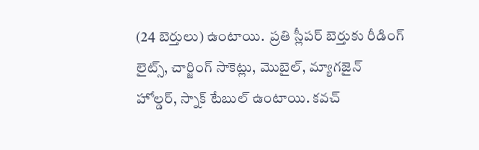(24 బెర్తులు) ఉంటాయి.  ప్రతి స్లీపర్‌ బెర్తుకు రీడింగ్‌ లైట్స్‌, చార్జింగ్‌ సాకెట్లు, మొబైల్‌, మ్యాగజైన్‌ హోల్డర్‌, స్నాక్‌ టేబుల్‌ ఉంటాయి. కవచ్‌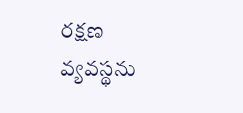రక్షణ వ్యవస్థను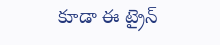కూడా ఈ ట్రైన్‌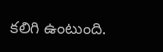కలిగి ఉంటుంది.